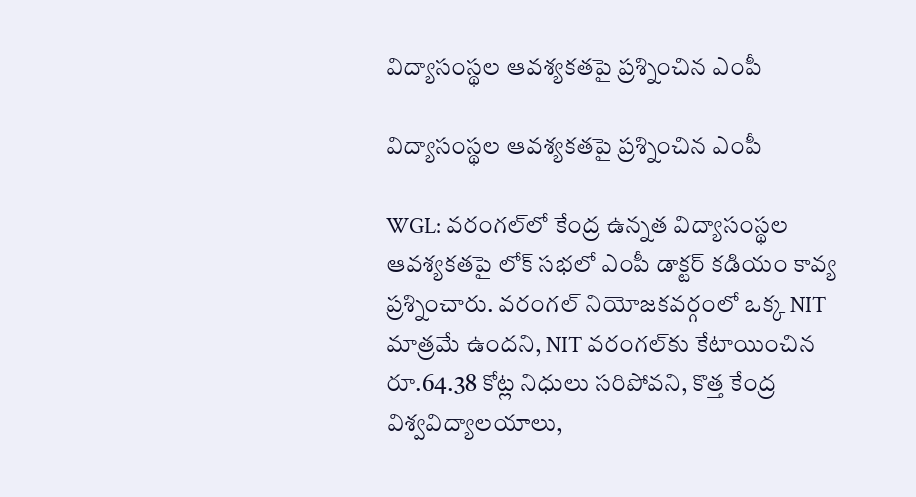విద్యాసంస్థల ఆవశ్యకతపై ప్రశ్నించిన ఎంపీ

విద్యాసంస్థల ఆవశ్యకతపై ప్రశ్నించిన ఎంపీ

WGL: వరంగల్‌‌లో కేంద్ర ఉన్నత విద్యాసంస్థల ఆవశ్యకతపై లోక్‌ సభలో ఎంపీ డాక్టర్ కడియం కావ్య ప్రశ్నించారు. వరంగల్ నియోజకవర్గంలో ఒక్క NIT మాత్రమే ఉందని, NIT వరంగల్‌కు కేటాయించిన రూ.64.38 కోట్ల నిధులు సరిపోవని, కొత్త కేంద్ర విశ్వవిద్యాలయాలు,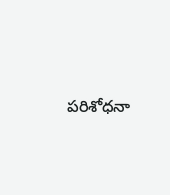పరిశోధనా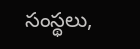సంస్థలు,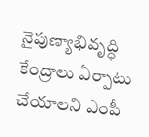నైపుణ్యాభివృద్ధి కేంద్రాలు ఏర్పాటు చేయాలని ఎంపీ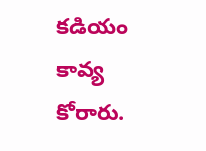కడియం కావ్య కోరారు.